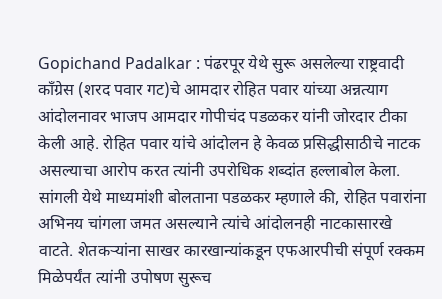Gopichand Padalkar : पंढरपूर येथे सुरू असलेल्या राष्ट्रवादी काँग्रेस (शरद पवार गट)चे आमदार रोहित पवार यांच्या अन्नत्याग आंदोलनावर भाजप आमदार गोपीचंद पडळकर यांनी जोरदार टीका केली आहे. रोहित पवार यांचे आंदोलन हे केवळ प्रसिद्धीसाठीचे नाटक असल्याचा आरोप करत त्यांनी उपरोधिक शब्दांत हल्लाबोल केला.
सांगली येथे माध्यमांशी बोलताना पडळकर म्हणाले की, रोहित पवारांना अभिनय चांगला जमत असल्याने त्यांचे आंदोलनही नाटकासारखे वाटते. शेतकऱ्यांना साखर कारखान्यांकडून एफआरपीची संपूर्ण रक्कम मिळेपर्यंत त्यांनी उपोषण सुरूच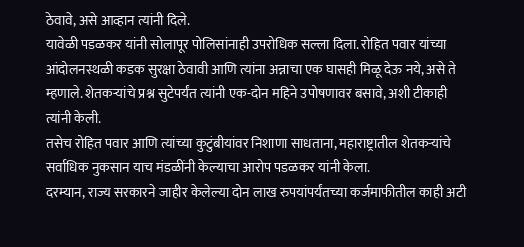ठेवावे, असे आव्हान त्यांनी दिले.
यावेळी पडळकर यांनी सोलापूर पोलिसांनाही उपरोधिक सल्ला दिला. रोहित पवार यांच्या आंदोलनस्थळी कडक सुरक्षा ठेवावी आणि त्यांना अन्नाचा एक घासही मिळू देऊ नये, असे ते म्हणाले. शेतकऱ्यांचे प्रश्न सुटेपर्यंत त्यांनी एक-दोन महिने उपोषणावर बसावे, अशी टीकाही त्यांनी केली.
तसेच रोहित पवार आणि त्यांच्या कुटुंबीयांवर निशाणा साधताना, महाराष्ट्रातील शेतकऱ्यांचे सर्वाधिक नुकसान याच मंडळींनी केल्याचा आरोप पडळकर यांनी केला.
दरम्यान, राज्य सरकारने जाहीर केलेल्या दोन लाख रुपयांपर्यंतच्या कर्जमाफीतील काही अटी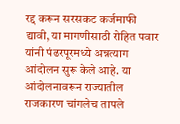रद्द करून सरसकट कर्जमाफी द्यावी, या मागणीसाठी रोहित पवार यांनी पंढरपूरमध्ये अन्नत्याग आंदोलन सुरू केले आहे. या आंदोलनावरून राज्यातील राजकारण चांगलेच तापले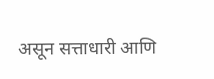असून सत्ताधारी आणि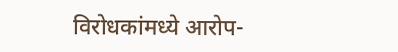विरोधकांमध्ये आरोप-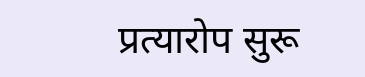प्रत्यारोप सुरू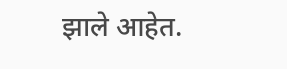झाले आहेत.